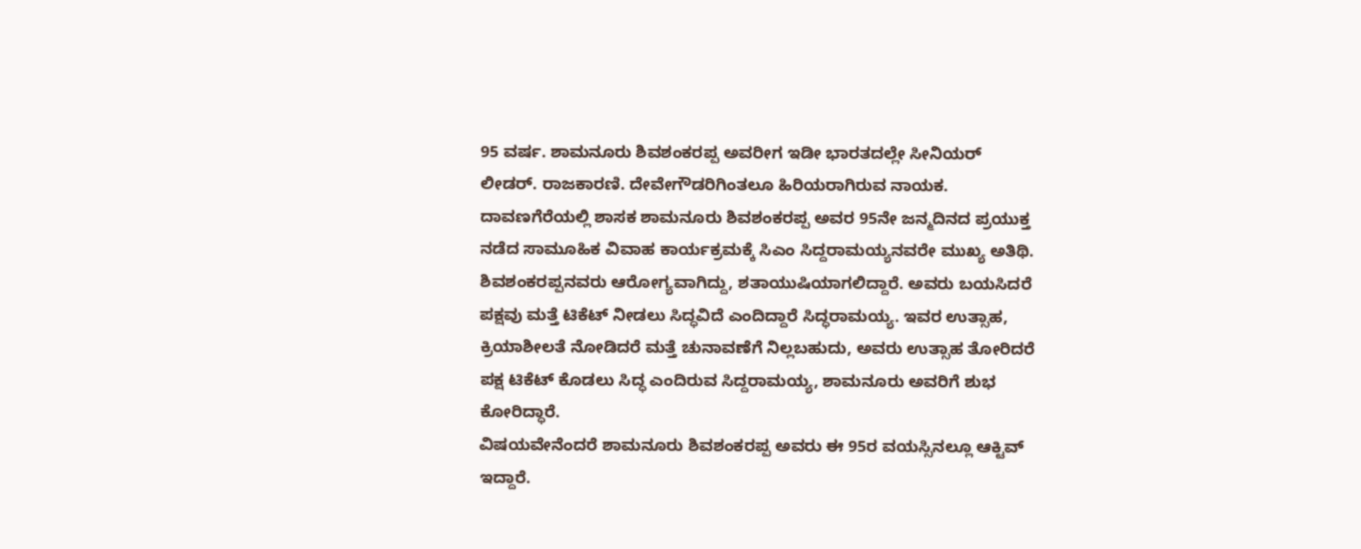95 ವರ್ಷ. ಶಾಮನೂರು ಶಿವಶಂಕರಪ್ಪ ಅವರೀಗ ಇಡೀ ಭಾರತದಲ್ಲೇ ಸೀನಿಯರ್ ಲೀಡರ್. ರಾಜಕಾರಣಿ. ದೇವೇಗೌಡರಿಗಿಂತಲೂ ಹಿರಿಯರಾಗಿರುವ ನಾಯಕ. ದಾವಣಗೆರೆಯಲ್ಲಿ ಶಾಸಕ ಶಾಮನೂರು ಶಿವಶಂಕರಪ್ಪ ಅವರ 95ನೇ ಜನ್ಮದಿನದ ಪ್ರಯುಕ್ತ ನಡೆದ ಸಾಮೂಹಿಕ ವಿವಾಹ ಕಾರ್ಯಕ್ರಮಕ್ಕೆ ಸಿಎಂ ಸಿದ್ದರಾಮಯ್ಯನವರೇ ಮುಖ್ಯ ಅತಿಥಿ.
ಶಿವಶಂಕರಪ್ಪನವರು ಆರೋಗ್ಯವಾಗಿದ್ದು, ಶತಾಯುಷಿಯಾಗಲಿದ್ದಾರೆ. ಅವರು ಬಯಸಿದರೆ ಪಕ್ಷವು ಮತ್ತೆ ಟಿಕೆಟ್ ನೀಡಲು ಸಿದ್ಧವಿದೆ ಎಂದಿದ್ದಾರೆ ಸಿದ್ಧರಾಮಯ್ಯ. ಇವರ ಉತ್ಸಾಹ, ಕ್ರಿಯಾಶೀಲತೆ ನೋಡಿದರೆ ಮತ್ತೆ ಚುನಾವಣೆಗೆ ನಿಲ್ಲಬಹುದು, ಅವರು ಉತ್ಸಾಹ ತೋರಿದರೆ ಪಕ್ಷ ಟಿಕೆಟ್ ಕೊಡಲು ಸಿದ್ಧ ಎಂದಿರುವ ಸಿದ್ದರಾಮಯ್ಯ, ಶಾಮನೂರು ಅವರಿಗೆ ಶುಭ ಕೋರಿದ್ಧಾರೆ.
ವಿಷಯವೇನೆಂದರೆ ಶಾಮನೂರು ಶಿವಶಂಕರಪ್ಪ ಅವರು ಈ 95ರ ವಯಸ್ಸಿನಲ್ಲೂ ಆಕ್ಟಿವ್ ಇದ್ದಾರೆ.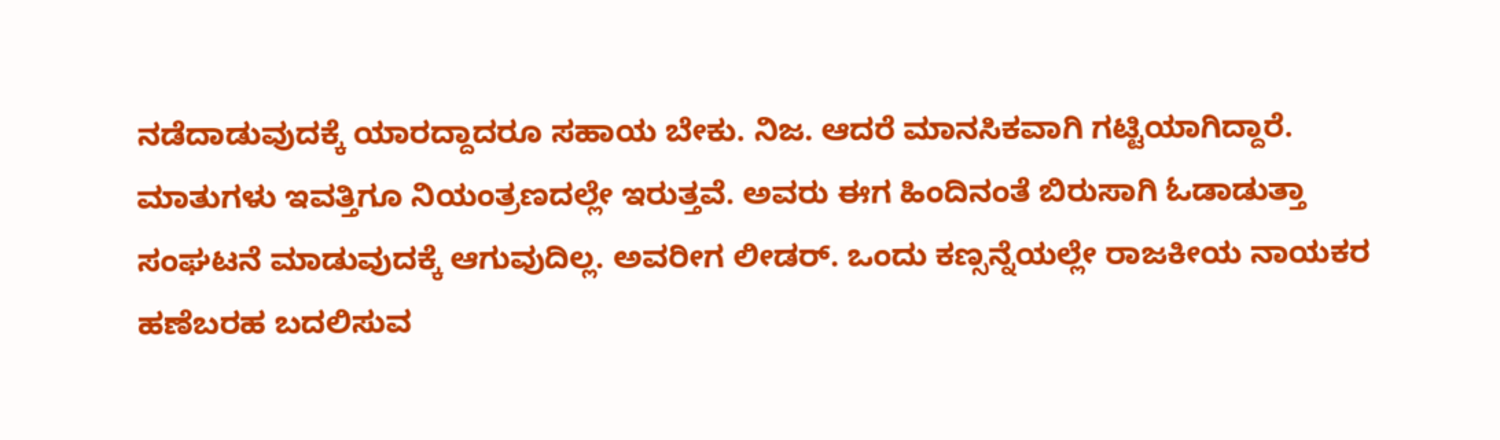ನಡೆದಾಡುವುದಕ್ಕೆ ಯಾರದ್ದಾದರೂ ಸಹಾಯ ಬೇಕು. ನಿಜ. ಆದರೆ ಮಾನಸಿಕವಾಗಿ ಗಟ್ಟಿಯಾಗಿದ್ದಾರೆ. ಮಾತುಗಳು ಇವತ್ತಿಗೂ ನಿಯಂತ್ರಣದಲ್ಲೇ ಇರುತ್ತವೆ. ಅವರು ಈಗ ಹಿಂದಿನಂತೆ ಬಿರುಸಾಗಿ ಓಡಾಡುತ್ತಾ ಸಂಘಟನೆ ಮಾಡುವುದಕ್ಕೆ ಆಗುವುದಿಲ್ಲ. ಅವರೀಗ ಲೀಡರ್. ಒಂದು ಕಣ್ಸನ್ನೆಯಲ್ಲೇ ರಾಜಕೀಯ ನಾಯಕರ ಹಣೆಬರಹ ಬದಲಿಸುವ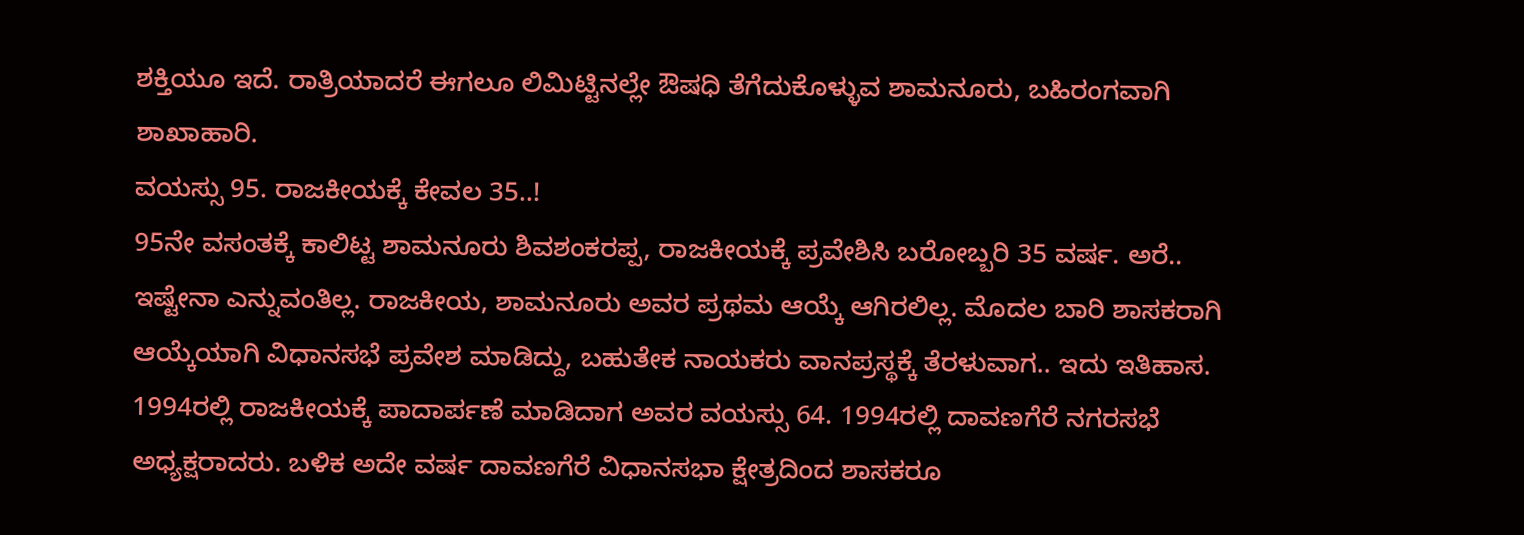ಶಕ್ತಿಯೂ ಇದೆ. ರಾತ್ರಿಯಾದರೆ ಈಗಲೂ ಲಿಮಿಟ್ಟಿನಲ್ಲೇ ಔಷಧಿ ತೆಗೆದುಕೊಳ್ಳುವ ಶಾಮನೂರು, ಬಹಿರಂಗವಾಗಿ ಶಾಖಾಹಾರಿ.
ವಯಸ್ಸು 95. ರಾಜಕೀಯಕ್ಕೆ ಕೇವಲ 35..!
95ನೇ ವಸಂತಕ್ಕೆ ಕಾಲಿಟ್ಟ ಶಾಮನೂರು ಶಿವಶಂಕರಪ್ಪ, ರಾಜಕೀಯಕ್ಕೆ ಪ್ರವೇಶಿಸಿ ಬರೋಬ್ಬರಿ 35 ವರ್ಷ. ಅರೆ.. ಇಷ್ಟೇನಾ ಎನ್ನುವಂತಿಲ್ಲ. ರಾಜಕೀಯ, ಶಾಮನೂರು ಅವರ ಪ್ರಥಮ ಆಯ್ಕೆ ಆಗಿರಲಿಲ್ಲ. ಮೊದಲ ಬಾರಿ ಶಾಸಕರಾಗಿ ಆಯ್ಕೆಯಾಗಿ ವಿಧಾನಸಭೆ ಪ್ರವೇಶ ಮಾಡಿದ್ದು, ಬಹುತೇಕ ನಾಯಕರು ವಾನಪ್ರಸ್ಥಕ್ಕೆ ತೆರಳುವಾಗ.. ಇದು ಇತಿಹಾಸ. 1994ರಲ್ಲಿ ರಾಜಕೀಯಕ್ಕೆ ಪಾದಾರ್ಪಣೆ ಮಾಡಿದಾಗ ಅವರ ವಯಸ್ಸು 64. 1994ರಲ್ಲಿ ದಾವಣಗೆರೆ ನಗರಸಭೆ ಅಧ್ಯಕ್ಷರಾದರು. ಬಳಿಕ ಅದೇ ವರ್ಷ ದಾವಣಗೆರೆ ವಿಧಾನಸಭಾ ಕ್ಷೇತ್ರದಿಂದ ಶಾಸಕರೂ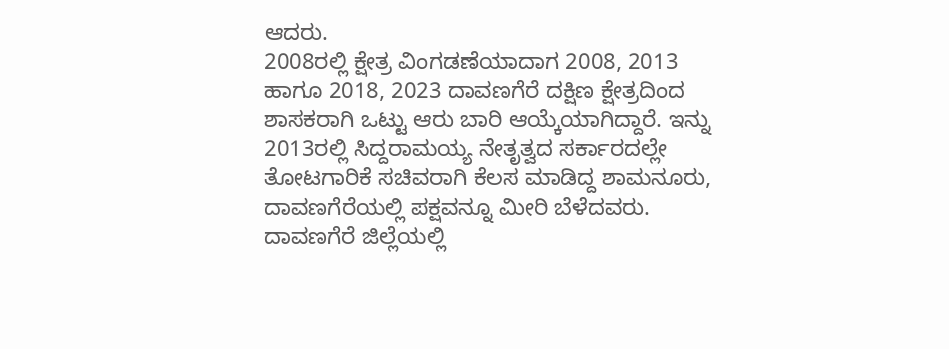ಆದರು.
2008ರಲ್ಲಿ ಕ್ಷೇತ್ರ ವಿಂಗಡಣೆಯಾದಾಗ 2008, 2013 ಹಾಗೂ 2018, 2023 ದಾವಣಗೆರೆ ದಕ್ಷಿಣ ಕ್ಷೇತ್ರದಿಂದ ಶಾಸಕರಾಗಿ ಒಟ್ಟು ಆರು ಬಾರಿ ಆಯ್ಕೆಯಾಗಿದ್ದಾರೆ. ಇನ್ನು 2013ರಲ್ಲಿ ಸಿದ್ದರಾಮಯ್ಯ ನೇತೃತ್ವದ ಸರ್ಕಾರದಲ್ಲೇ ತೋಟಗಾರಿಕೆ ಸಚಿವರಾಗಿ ಕೆಲಸ ಮಾಡಿದ್ದ ಶಾಮನೂರು, ದಾವಣಗೆರೆಯಲ್ಲಿ ಪಕ್ಷವನ್ನೂ ಮೀರಿ ಬೆಳೆದವರು.
ದಾವಣಗೆರೆ ಜಿಲ್ಲೆಯಲ್ಲಿ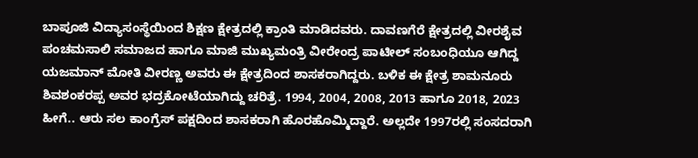ಬಾಪೂಜಿ ವಿದ್ಯಾಸಂಸ್ಥೆಯಿಂದ ಶಿಕ್ಷಣ ಕ್ಷೇತ್ರದಲ್ಲಿ ಕ್ರಾಂತಿ ಮಾಡಿದವರು. ದಾವಣಗೆರೆ ಕ್ಷೇತ್ರದಲ್ಲಿ ವೀರಶೈವ ಪಂಚಮಸಾಲಿ ಸಮಾಜದ ಹಾಗೂ ಮಾಜಿ ಮುಖ್ಯಮಂತ್ರಿ ವೀರೇಂದ್ರ ಪಾಟೀಲ್ ಸಂಬಂಧಿಯೂ ಆಗಿದ್ದ ಯಜಮಾನ್ ಮೋತಿ ವೀರಣ್ಣ ಅವರು ಈ ಕ್ಷೇತ್ರದಿಂದ ಶಾಸಕರಾಗಿದ್ದರು. ಬಳಿಕ ಈ ಕ್ಷೇತ್ರ ಶಾಮನೂರು ಶಿವಶಂಕರಪ್ಪ ಅವರ ಭದ್ರಕೋಟೆಯಾಗಿದ್ದು ಚರಿತ್ರೆ. 1994, 2004, 2008, 2013 ಹಾಗೂ 2018, 2023 ಹೀಗೆ.. ಆರು ಸಲ ಕಾಂಗ್ರೆಸ್ ಪಕ್ಷದಿಂದ ಶಾಸಕರಾಗಿ ಹೊರಹೊಮ್ಮಿದ್ದಾರೆ. ಅಲ್ಲದೇ 1997ರಲ್ಲಿ ಸಂಸದರಾಗಿ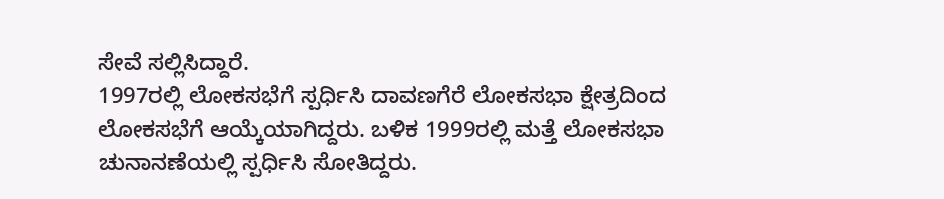ಸೇವೆ ಸಲ್ಲಿಸಿದ್ದಾರೆ.
1997ರಲ್ಲಿ ಲೋಕಸಭೆಗೆ ಸ್ಪರ್ಧಿಸಿ ದಾವಣಗೆರೆ ಲೋಕಸಭಾ ಕ್ಷೇತ್ರದಿಂದ ಲೋಕಸಭೆಗೆ ಆಯ್ಕೆಯಾಗಿದ್ದರು. ಬಳಿಕ 1999ರಲ್ಲಿ ಮತ್ತೆ ಲೋಕಸಭಾ ಚುನಾನಣೆಯಲ್ಲಿ ಸ್ಪರ್ಧಿಸಿ ಸೋತಿದ್ದರು.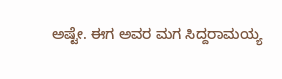ಅಷ್ಟೇ. ಈಗ ಅವರ ಮಗ ಸಿದ್ದರಾಮಯ್ಯ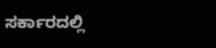ಸರ್ಕಾರದಲ್ಲಿ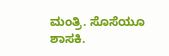ಮಂತ್ರಿ. ಸೊಸೆಯೂ ಶಾಸಕಿ.